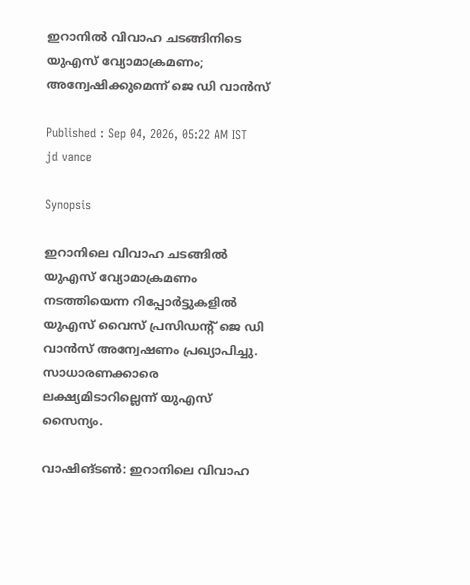ഇറാനിൽ വിവാഹ ചടങ്ങിനിടെ യുഎസ് വ്യോമാക്രമണം; അന്വേഷിക്കുമെന്ന് ജെ ഡി വാൻസ്

Published : Sep 04, 2026, 05:22 AM IST
jd vance

Synopsis

ഇറാനിലെ വിവാഹ ചടങ്ങിൽ യുഎസ് വ്യോമാക്രമണം നടത്തിയെന്ന റിപ്പോർട്ടുകളിൽ യുഎസ് വൈസ് പ്രസിഡന്റ് ജെ ഡി വാൻസ് അന്വേഷണം പ്രഖ്യാപിച്ചു. സാധാരണക്കാരെ ലക്ഷ്യമിടാറില്ലെന്ന് യുഎസ് സൈന്യം.

വാഷിങ്ടണ്‍: ഇറാനിലെ വിവാഹ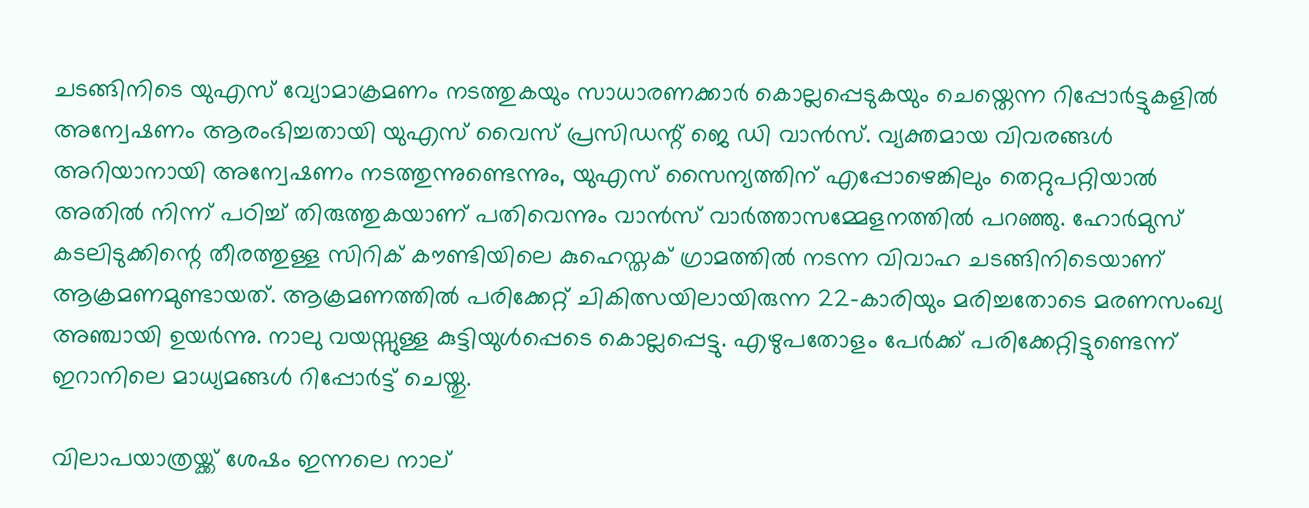ചടങ്ങിനിടെ യുഎസ് വ്യോമാക്രമണം നടത്തുകയും സാധാരണക്കാർ കൊല്ലപ്പെടുകയും ചെയ്തെന്ന റിപ്പോർട്ടുകളിൽ അന്വേഷണം ആരംഭിച്ചതായി യുഎസ് വൈസ് പ്രസിഡന്റ് ജെ ഡി വാൻസ്. വ്യക്തമായ വിവരങ്ങൾ അറിയാനായി അന്വേഷണം നടത്തുന്നുണ്ടെന്നും, യുഎസ് സൈന്യത്തിന് എപ്പോഴെങ്കിലും തെറ്റുപറ്റിയാൽ അതിൽ നിന്ന് പഠിച്ച് തിരുത്തുകയാണ് പതിവെന്നും വാൻസ് വാർത്താസമ്മേളനത്തിൽ പറഞ്ഞു. ഹോർമുസ് കടലിടുക്കിന്റെ തീരത്തുള്ള സിറിക് കൗണ്ടിയിലെ കുഹെസ്തക് ഗ്രാമത്തിൽ നടന്ന വിവാഹ ചടങ്ങിനിടെയാണ് ആക്രമണമുണ്ടായത്. ആക്രമണത്തിൽ പരിക്കേറ്റ് ചികിത്സയിലായിരുന്ന 22-കാരിയും മരിച്ചതോടെ മരണസംഖ്യ അഞ്ചായി ഉയർന്നു. നാലു വയസ്സുള്ള കുട്ടിയുൾപ്പെടെ കൊല്ലപ്പെട്ടു. എഴുപതോളം പേർക്ക് പരിക്കേറ്റിട്ടുണ്ടെന്ന് ഇറാനിലെ മാധ്യമങ്ങൾ റിപ്പോർട്ട് ചെയ്തു.

വിലാപയാത്രയ്ക്ക് ശേഷം ഇന്നലെ നാല്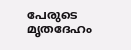പേരുടെ മൃതദേഹം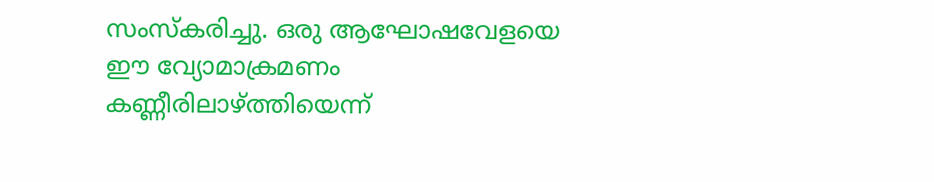സംസ്‌കരിച്ചു. ഒരു ആഘോഷവേളയെ ഈ വ്യോമാക്രമണം കണ്ണീരിലാഴ്ത്തിയെന്ന്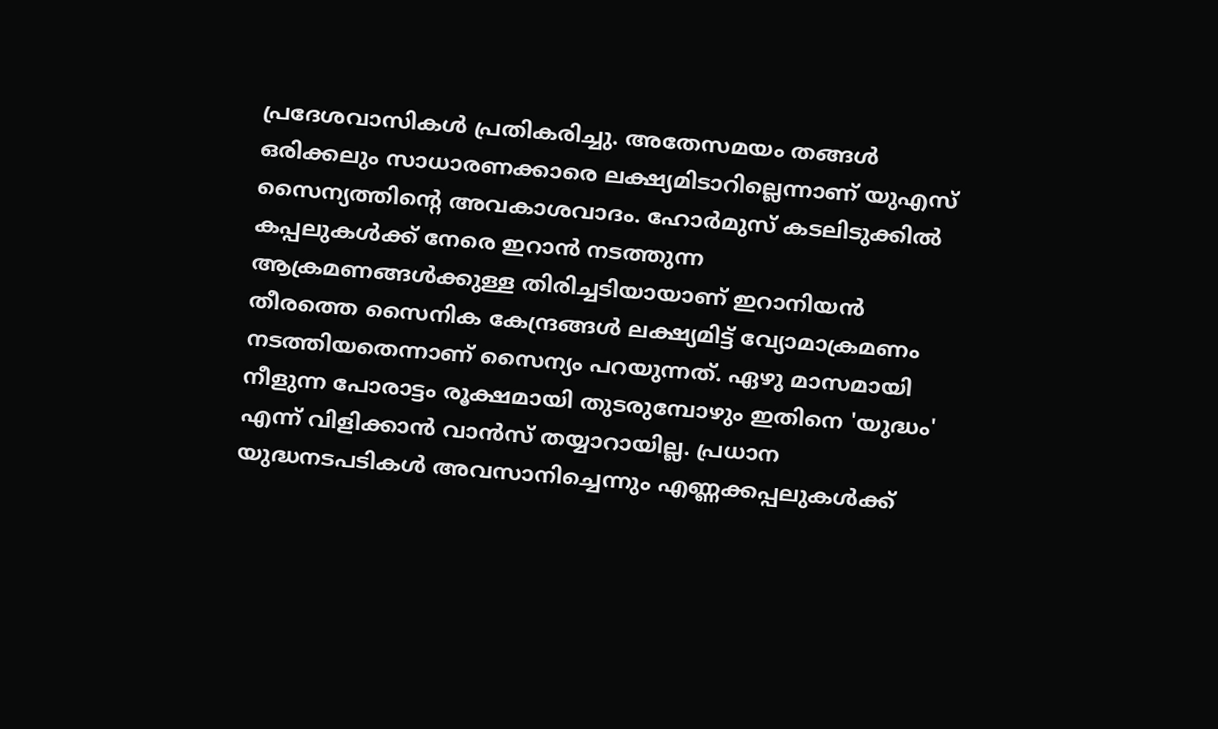പ്രദേശവാസികൾ പ്രതികരിച്ചു. അതേസമയം തങ്ങൾ ഒരിക്കലും സാധാരണക്കാരെ ലക്ഷ്യമിടാറില്ലെന്നാണ് യുഎസ് സൈന്യത്തിന്‍റെ അവകാശവാദം. ഹോർമുസ് കടലിടുക്കിൽ കപ്പലുകൾക്ക് നേരെ ഇറാൻ നടത്തുന്ന ആക്രമണങ്ങൾക്കുള്ള തിരിച്ചടിയായാണ് ഇറാനിയൻ തീരത്തെ സൈനിക കേന്ദ്രങ്ങൾ ലക്ഷ്യമിട്ട് വ്യോമാക്രമണം നടത്തിയതെന്നാണ് സൈന്യം പറയുന്നത്. ഏഴു മാസമായി നീളുന്ന പോരാട്ടം രൂക്ഷമായി തുടരുമ്പോഴും ഇതിനെ 'യുദ്ധം' എന്ന് വിളിക്കാൻ വാൻസ് തയ്യാറായില്ല. പ്രധാന യുദ്ധനടപടികൾ അവസാനിച്ചെന്നും എണ്ണക്കപ്പലുകൾക്ക്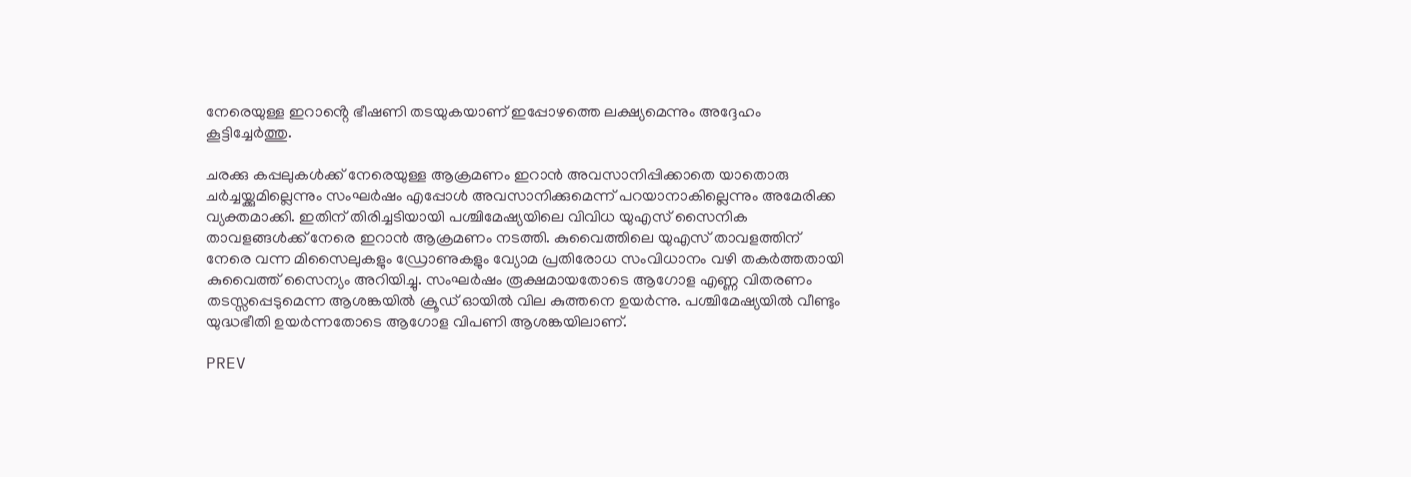നേരെയുള്ള ഇറാൻ്റെ ഭീഷണി തടയുകയാണ് ഇപ്പോഴത്തെ ലക്ഷ്യമെന്നും അദ്ദേഹം കൂട്ടിച്ചേർത്തു.

ചരക്കു കപ്പലുകൾക്ക് നേരെയുള്ള ആക്രമണം ഇറാൻ അവസാനിപ്പിക്കാതെ യാതൊരു ചർച്ചയ്ക്കുമില്ലെന്നും സംഘർഷം എപ്പോൾ അവസാനിക്കുമെന്ന് പറയാനാകില്ലെന്നും അമേരിക്ക വ്യക്തമാക്കി. ഇതിന് തിരിച്ചടിയായി പശ്ചിമേഷ്യയിലെ വിവിധ യുഎസ് സൈനിക താവളങ്ങൾക്ക് നേരെ ഇറാൻ ആക്രമണം നടത്തി. കുവൈത്തിലെ യുഎസ് താവളത്തിന് നേരെ വന്ന മിസൈലുകളും ഡ്രോണുകളും വ്യോമ പ്രതിരോധ സംവിധാനം വഴി തകർത്തതായി കുവൈത്ത് സൈന്യം അറിയിച്ചു. സംഘർഷം രൂക്ഷമായതോടെ ആഗോള എണ്ണ വിതരണം തടസ്സപ്പെടുമെന്ന ആശങ്കയിൽ ക്രൂഡ് ഓയിൽ വില കുത്തനെ ഉയർന്നു. പശ്ചിമേഷ്യയിൽ വീണ്ടും യുദ്ധഭീതി ഉയർന്നതോടെ ആഗോള വിപണി ആശങ്കയിലാണ്.

PREV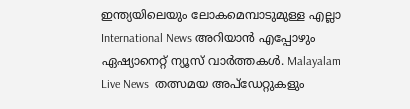ഇന്ത്യയിലെയും ലോകമെമ്പാടുമുള്ള എല്ലാ International News അറിയാൻ എപ്പോഴും ഏഷ്യാനെറ്റ് ന്യൂസ് വാർത്തകൾ. Malayalam Live News  തത്സമയ അപ്‌ഡേറ്റുകളും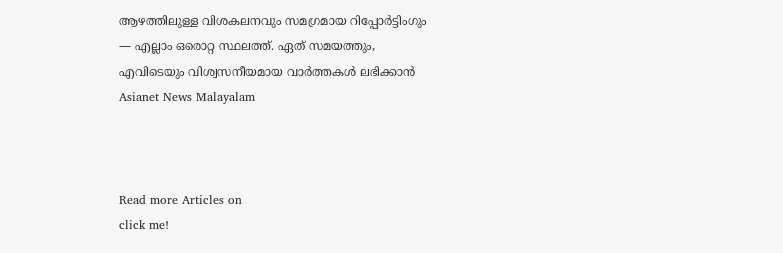ആഴത്തിലുള്ള വിശകലനവും സമഗ്രമായ റിപ്പോർട്ടിംഗും — എല്ലാം ഒരൊറ്റ സ്ഥലത്ത്. ഏത് സമയത്തും, എവിടെയും വിശ്വസനീയമായ വാർത്തകൾ ലഭിക്കാൻ Asianet News Malayalam



Read more Articles on
click me!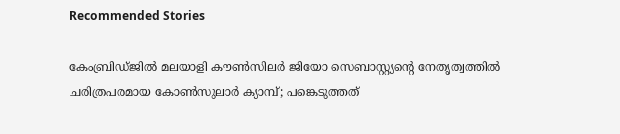Recommended Stories

കേംബ്രിഡ്ജില്‍ മലയാളി കൗണ്‍സിലര്‍ ജിയോ സെബാസ്റ്റ്യന്‍റെ നേതൃത്വത്തില്‍ ചരിത്രപരമായ കോണ്‍സുലാര്‍ ക്യാമ്പ്; പങ്കെടുത്തത്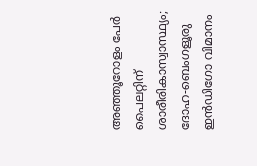അഞ്ഞൂറോളം പേര്‍
പൈലറ്റിന് ശാരീരികാസ്വാസ്ഥ്യം; ദോഹ-ബെംഗളൂരു ഇൻഡിഗോ വിമാനം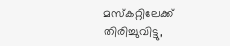മസ്കറ്റിലേക്ക് തിരിച്ചുവിട്ടു,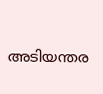അടിയന്തര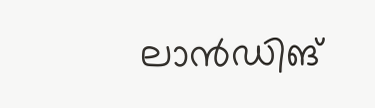ലാൻഡിങ്